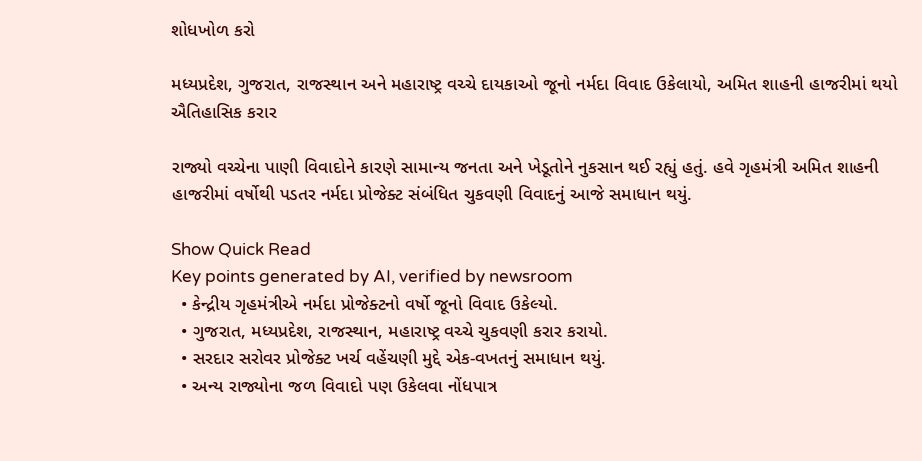શોધખોળ કરો

મધ્યપ્રદેશ, ગુજરાત, રાજસ્થાન અને મહારાષ્ટ્ર વચ્ચે દાયકાઓ જૂનો નર્મદા વિવાદ ઉકેલાયો, અમિત શાહની હાજરીમાં થયો ઐતિહાસિક કરાર

રાજ્યો વચ્ચેના પાણી વિવાદોને કારણે સામાન્ય જનતા અને ખેડૂતોને નુકસાન થઈ રહ્યું હતું. હવે ગૃહમંત્રી અમિત શાહની હાજરીમાં વર્ષોથી પડતર નર્મદા પ્રોજેક્ટ સંબંધિત ચુકવણી વિવાદનું આજે સમાધાન થયું.

Show Quick Read
Key points generated by AI, verified by newsroom
  • કેન્દ્રીય ગૃહમંત્રીએ નર્મદા પ્રોજેક્ટનો વર્ષો જૂનો વિવાદ ઉકેલ્યો.
  • ગુજરાત, મધ્યપ્રદેશ, રાજસ્થાન, મહારાષ્ટ્ર વચ્ચે ચુકવણી કરાર કરાયો.
  • સરદાર સરોવર પ્રોજેક્ટ ખર્ચ વહેંચણી મુદ્દે એક-વખતનું સમાધાન થયું.
  • અન્ય રાજ્યોના જળ વિવાદો પણ ઉકેલવા નોંધપાત્ર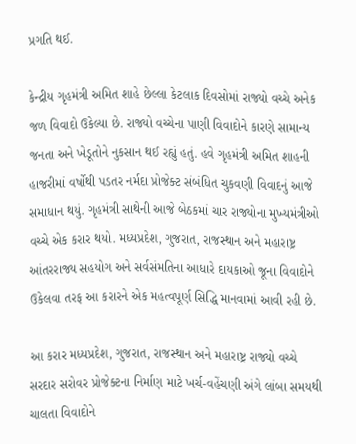પ્રગતિ થઈ.

કેન્દ્રીય ગૃહમંત્રી અમિત શાહે છેલ્લા કેટલાક દિવસોમાં રાજ્યો વચ્ચે અનેક જળ વિવાદો ઉકેલ્યા છે. રાજ્યો વચ્ચેના પાણી વિવાદોને કારણે સામાન્ય જનતા અને ખેડૂતોને નુકસાન થઈ રહ્યું હતું. હવે ગૃહમંત્રી અમિત શાહની હાજરીમાં વર્ષોથી પડતર નર્મદા પ્રોજેક્ટ સંબંધિત ચુકવણી વિવાદનું આજે સમાધાન થયું. ગૃહમંત્રી સાથેની આજે બેઠકમાં ચાર રાજ્યોના મુખ્યમંત્રીઓ વચ્ચે એક કરાર થયો. મધ્યપ્રદેશ, ગુજરાત, રાજસ્થાન અને મહારાષ્ટ્ર આંતરરાજ્ય સહયોગ અને સર્વસંમતિના આધારે દાયકાઓ જૂના વિવાદોને ઉકેલવા તરફ આ કરારને એક મહત્વપૂર્ણ સિદ્ધિ માનવામાં આવી રહી છે.

આ કરાર મધ્યપ્રદેશ, ગુજરાત, રાજસ્થાન અને મહારાષ્ટ્ર રાજ્યો વચ્ચે સરદાર સરોવર પ્રોજેક્ટના નિર્માણ માટે ખર્ચ-વહેંચણી અંગે લાંબા સમયથી ચાલતા વિવાદોને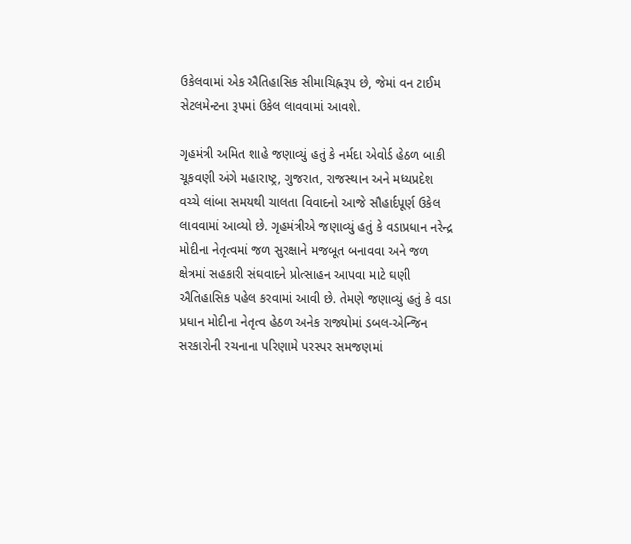ઉકેલવામાં એક ઐતિહાસિક સીમાચિહ્નરૂપ છે, જેમાં વન ટાઈમ સેટલમેન્ટના રૂપમાં ઉકેલ લાવવામાં આવશે.

ગૃહમંત્રી અમિત શાહે જણાવ્યું હતું કે નર્મદા એવોર્ડ હેઠળ બાકી ચૂકવણી અંગે મહારાષ્ટ્ર, ગુજરાત, રાજસ્થાન અને મધ્યપ્રદેશ વચ્ચે લાંબા સમયથી ચાલતા વિવાદનો આજે સૌહાર્દપૂર્ણ ઉકેલ લાવવામાં આવ્યો છે. ગૃહમંત્રીએ જણાવ્યું હતું કે વડાપ્રધાન નરેન્દ્ર મોદીના નેતૃત્વમાં જળ સુરક્ષાને મજબૂત બનાવવા અને જળ ક્ષેત્રમાં સહકારી સંઘવાદને પ્રોત્સાહન આપવા માટે ઘણી ઐતિહાસિક પહેલ કરવામાં આવી છે. તેમણે જણાવ્યું હતું કે વડા પ્રધાન મોદીના નેતૃત્વ હેઠળ અનેક રાજ્યોમાં ડબલ-એન્જિન સરકારોની રચનાના પરિણામે પરસ્પર સમજણમાં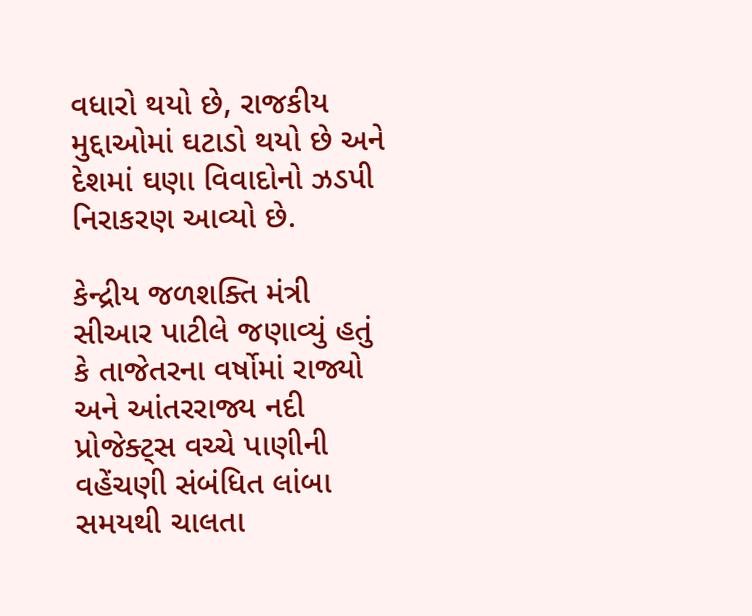વધારો થયો છે, રાજકીય મુદ્દાઓમાં ઘટાડો થયો છે અને દેશમાં ઘણા વિવાદોનો ઝડપી નિરાકરણ આવ્યો છે.

કેન્દ્રીય જળશક્તિ મંત્રી સીઆર પાટીલે જણાવ્યું હતું કે તાજેતરના વર્ષોમાં રાજ્યો અને આંતરરાજ્ય નદી પ્રોજેક્ટ્સ વચ્ચે પાણીની વહેંચણી સંબંધિત લાંબા સમયથી ચાલતા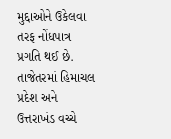મુદ્દાઓને ઉકેલવા તરફ નોંધપાત્ર પ્રગતિ થઈ છે. તાજેતરમાં હિમાચલ પ્રદેશ અને ઉત્તરાખંડ વચ્ચે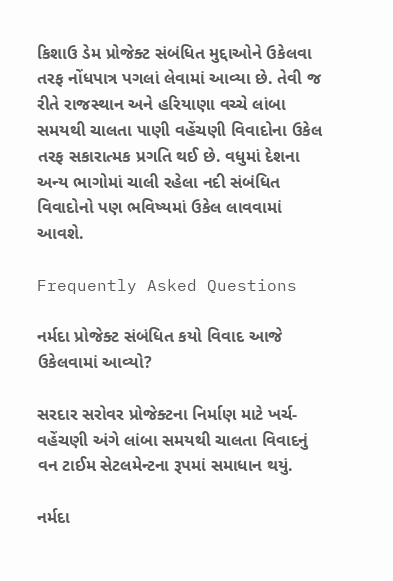કિશાઉ ડેમ પ્રોજેક્ટ સંબંધિત મુદ્દાઓને ઉકેલવા તરફ નોંધપાત્ર પગલાં લેવામાં આવ્યા છે. તેવી જ રીતે રાજસ્થાન અને હરિયાણા વચ્ચે લાંબા સમયથી ચાલતા પાણી વહેંચણી વિવાદોના ઉકેલ તરફ સકારાત્મક પ્રગતિ થઈ છે. વધુમાં દેશના અન્ય ભાગોમાં ચાલી રહેલા નદી સંબંધિત વિવાદોનો પણ ભવિષ્યમાં ઉકેલ લાવવામાં આવશે.

Frequently Asked Questions

નર્મદા પ્રોજેક્ટ સંબંધિત કયો વિવાદ આજે ઉકેલવામાં આવ્યો?

સરદાર સરોવર પ્રોજેક્ટના નિર્માણ માટે ખર્ચ-વહેંચણી અંગે લાંબા સમયથી ચાલતા વિવાદનું વન ટાઈમ સેટલમેન્ટના રૂપમાં સમાધાન થયું.

નર્મદા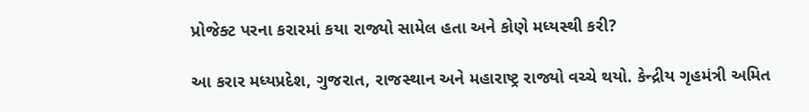પ્રોજેક્ટ પરના કરારમાં કયા રાજ્યો સામેલ હતા અને કોણે મધ્યસ્થી કરી?

આ કરાર મધ્યપ્રદેશ, ગુજરાત, રાજસ્થાન અને મહારાષ્ટ્ર રાજ્યો વચ્ચે થયો. કેન્દ્રીય ગૃહમંત્રી અમિત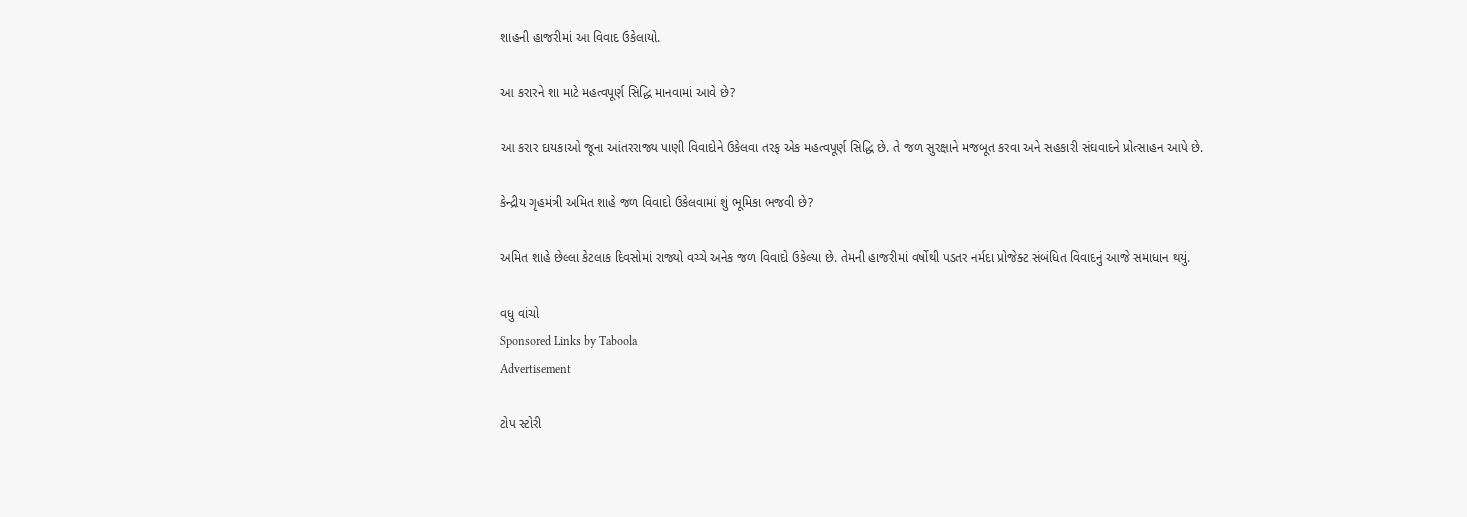શાહની હાજરીમાં આ વિવાદ ઉકેલાયો.

આ કરારને શા માટે મહત્વપૂર્ણ સિદ્ધિ માનવામાં આવે છે?

આ કરાર દાયકાઓ જૂના આંતરરાજ્ય પાણી વિવાદોને ઉકેલવા તરફ એક મહત્વપૂર્ણ સિદ્ધિ છે. તે જળ સુરક્ષાને મજબૂત કરવા અને સહકારી સંઘવાદને પ્રોત્સાહન આપે છે.

કેન્દ્રીય ગૃહમંત્રી અમિત શાહે જળ વિવાદો ઉકેલવામાં શું ભૂમિકા ભજવી છે?

અમિત શાહે છેલ્લા કેટલાક દિવસોમાં રાજ્યો વચ્ચે અનેક જળ વિવાદો ઉકેલ્યા છે. તેમની હાજરીમાં વર્ષોથી પડતર નર્મદા પ્રોજેક્ટ સંબંધિત વિવાદનું આજે સમાધાન થયું.

વધુ વાંચો
Sponsored Links by Taboola
Advertisement

ટોપ સ્ટોરી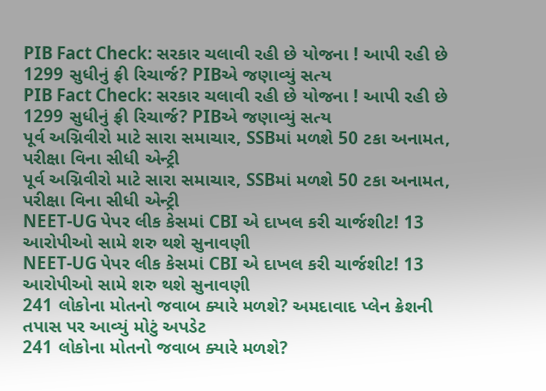PIB Fact Check: સરકાર ચલાવી રહી છે યોજના ! આપી રહી છે 1299 સુધીનું ફ્રી રિચાર્જ? PIBએ જણાવ્યું સત્ય
PIB Fact Check: સરકાર ચલાવી રહી છે યોજના ! આપી રહી છે 1299 સુધીનું ફ્રી રિચાર્જ? PIBએ જણાવ્યું સત્ય
પૂર્વ અગ્નિવીરો માટે સારા સમાચાર, SSBમાં મળશે 50 ટકા અનામત, પરીક્ષા વિના સીધી એન્ટ્રી
પૂર્વ અગ્નિવીરો માટે સારા સમાચાર, SSBમાં મળશે 50 ટકા અનામત, પરીક્ષા વિના સીધી એન્ટ્રી
NEET-UG પેપર લીક કેસમાં CBI એ દાખલ કરી ચાર્જશીટ! 13 આરોપીઓ સામે શરુ થશે સુનાવણી
NEET-UG પેપર લીક કેસમાં CBI એ દાખલ કરી ચાર્જશીટ! 13 આરોપીઓ સામે શરુ થશે સુનાવણી
241 લોકોના મોતનો જવાબ ક્યારે મળશે? અમદાવાદ પ્લેન ક્રેશની તપાસ પર આવ્યું મોટું અપડેટ
241 લોકોના મોતનો જવાબ ક્યારે મળશે?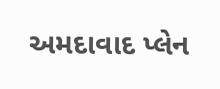અમદાવાદ પ્લેન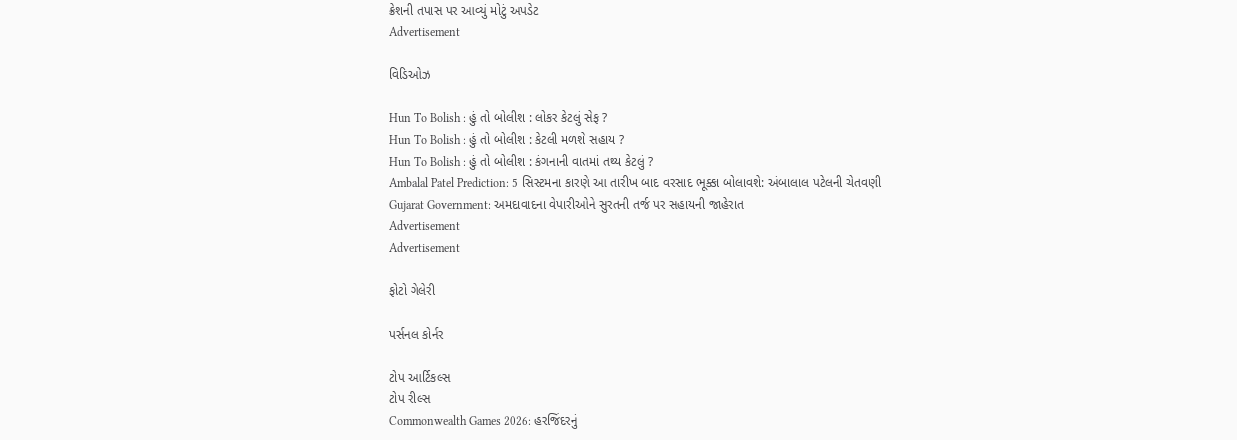ક્રેશની તપાસ પર આવ્યું મોટું અપડેટ
Advertisement

વિડિઓઝ

Hun To Bolish : હું તો બોલીશ : લોકર કેટલું સેફ ?
Hun To Bolish : હું તો બોલીશ : કેટલી મળશે સહાય ?
Hun To Bolish : હું તો બોલીશ : કંગનાની વાતમાં તથ્ય કેટલું ?
Ambalal Patel Prediction: 5 સિસ્ટમના કારણે આ તારીખ બાદ વરસાદ ભૂક્કા બોલાવશે: અંબાલાલ પટેલની ચેતવણી
Gujarat Government: અમદાવાદના વેપારીઓને સુરતની તર્જ પર સહાયની જાહેરાત
Advertisement
Advertisement

ફોટો ગેલેરી

પર્સનલ કોર્નર

ટોપ આર્ટિકલ્સ
ટોપ રીલ્સ
Commonwealth Games 2026: હરજિંદરનું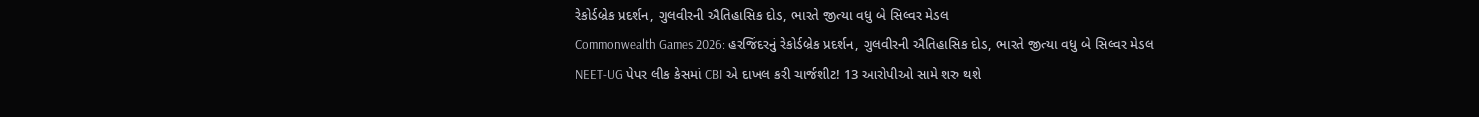રેકોર્ડબ્રેક પ્રદર્શન, ગુલવીરની ઐતિહાસિક દોડ, ભારતે જીત્યા વધુ બે સિલ્વર મેડલ
Commonwealth Games 2026: હરજિંદરનું રેકોર્ડબ્રેક પ્રદર્શન, ગુલવીરની ઐતિહાસિક દોડ, ભારતે જીત્યા વધુ બે સિલ્વર મેડલ
NEET-UG પેપર લીક કેસમાં CBI એ દાખલ કરી ચાર્જશીટ! 13 આરોપીઓ સામે શરુ થશે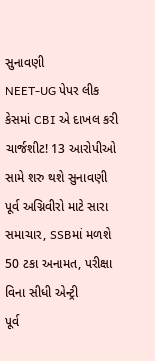સુનાવણી
NEET-UG પેપર લીક કેસમાં CBI એ દાખલ કરી ચાર્જશીટ! 13 આરોપીઓ સામે શરુ થશે સુનાવણી
પૂર્વ અગ્નિવીરો માટે સારા સમાચાર, SSBમાં મળશે 50 ટકા અનામત, પરીક્ષા વિના સીધી એન્ટ્રી
પૂર્વ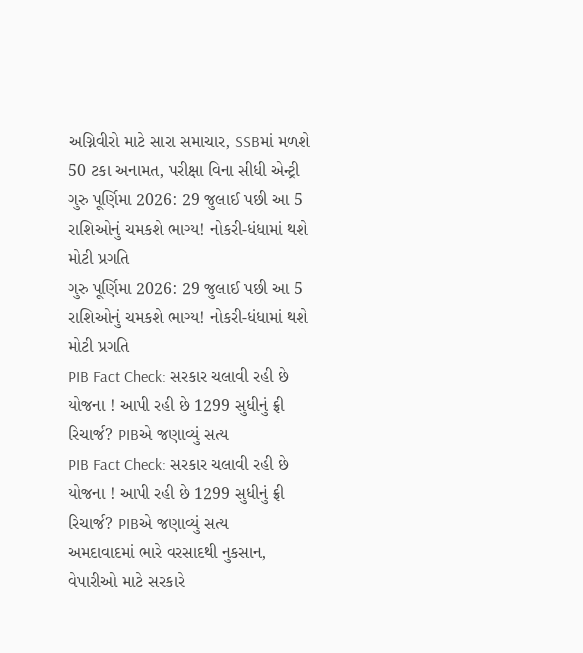અગ્નિવીરો માટે સારા સમાચાર, SSBમાં મળશે 50 ટકા અનામત, પરીક્ષા વિના સીધી એન્ટ્રી
ગુરુ પૂર્ણિમા 2026: 29 જુલાઈ પછી આ 5 રાશિઓનું ચમકશે ભાગ્ય! નોકરી-ધંધામાં થશે મોટી પ્રગતિ
ગુરુ પૂર્ણિમા 2026: 29 જુલાઈ પછી આ 5 રાશિઓનું ચમકશે ભાગ્ય! નોકરી-ધંધામાં થશે મોટી પ્રગતિ
PIB Fact Check: સરકાર ચલાવી રહી છે યોજના ! આપી રહી છે 1299 સુધીનું ફ્રી રિચાર્જ? PIBએ જણાવ્યું સત્ય
PIB Fact Check: સરકાર ચલાવી રહી છે યોજના ! આપી રહી છે 1299 સુધીનું ફ્રી રિચાર્જ? PIBએ જણાવ્યું સત્ય
અમદાવાદમાં ભારે વરસાદથી નુકસાન, વેપારીઓ માટે સરકારે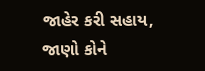જાહેર કરી સહાય, જાણો કોને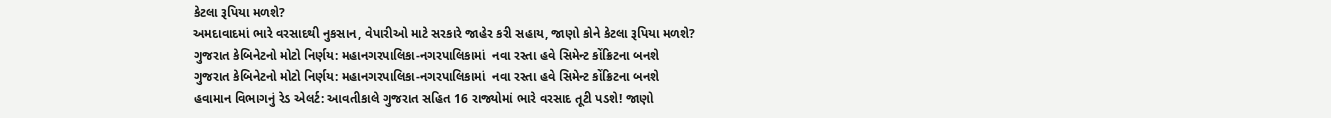કેટલા રૂપિયા મળશે?
અમદાવાદમાં ભારે વરસાદથી નુકસાન, વેપારીઓ માટે સરકારે જાહેર કરી સહાય, જાણો કોને કેટલા રૂપિયા મળશે?
ગુજરાત કેબિનેટનો મોટો નિર્ણય: મહાનગરપાલિકા-નગરપાલિકામાં  નવા રસ્તા હવે સિમેન્ટ કોંક્રિટના બનશે
ગુજરાત કેબિનેટનો મોટો નિર્ણય: મહાનગરપાલિકા-નગરપાલિકામાં  નવા રસ્તા હવે સિમેન્ટ કોંક્રિટના બનશે
હવામાન વિભાગનું રેડ એલર્ટ: આવતીકાલે ગુજરાત સહિત 16 રાજ્યોમાં ભારે વરસાદ તૂટી પડશે! જાણો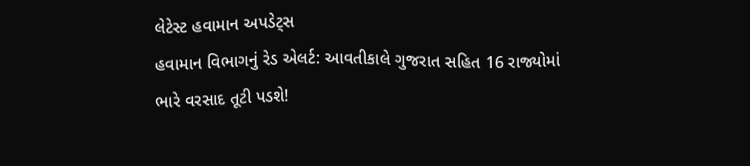લેટેસ્ટ હવામાન અપડેટ્સ
હવામાન વિભાગનું રેડ એલર્ટ: આવતીકાલે ગુજરાત સહિત 16 રાજ્યોમાં ભારે વરસાદ તૂટી પડશે!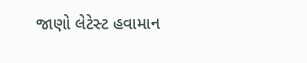જાણો લેટેસ્ટ હવામાન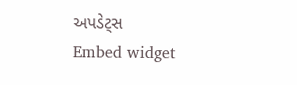અપડેટ્સ
Embed widget